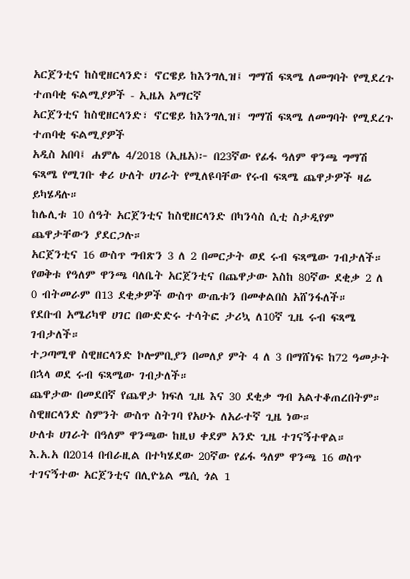አርጀንቲና ከስዊዘርላንድ፣ ኖርዌይ ከእንግሊዝ፤ ግማሽ ፍጻሜ ለመግባት የሚደረጉ ተጠባቂ ፍልሚያዎች - ኢዜአ አማርኛ
አርጀንቲና ከስዊዘርላንድ፣ ኖርዌይ ከእንግሊዝ፤ ግማሽ ፍጻሜ ለመግባት የሚደረጉ ተጠባቂ ፍልሚያዎች
አዲስ አበባ፤ ሐምሌ 4/2018 (ኢዜአ)፦ በ23ኛው የፊፋ ዓለም ዋንጫ ግማሽ ፍጻሜ የሚገቡ ቀሪ ሁለት ሀገራት የሚለዩባቸው የሩብ ፍጻሜ ጨዋታዎች ዛሬ ይካሄዳሉ።
ከሌሊቱ 10 ሰዓት አርጀንቲና ከስዊዘርላንድ በካንሳስ ሲቲ ስታዲየም ጨዋታቸውን ያደርጋሉ።
አርጀንቲና 16 ውስጥ ግብጽን 3 ለ 2 በመርታት ወደ ሩብ ፍጻሜው ገብታለች።
የወቅቱ የዓለም ዋንጫ ባለቤት አርጀንቲና በጨዋታው እስከ 80ኛው ደቂቃ 2 ለ 0 ብትመራም በ13 ደቂቃዎች ውስጥ ውጤቱን በመቀልበስ አሸንፋለች።
የደቡብ አሜሪካዋ ሀገር በውድድሩ ተሳትፎ ታሪኳ ለ10ኛ ጊዜ ሩብ ፍጻሜ ገብታለች።
ተጋጣሚዋ ስዊዘርላንድ ኮሎምቢያን በመለያ ምት 4 ለ 3 በማሸነፍ ከ72 ዓመታት በኋላ ወደ ሩብ ፍጻሜው ገብታለች።
ጨዋታው በመደበኛ የጨዋታ ክፍለ ጊዜ እና 30 ደቂቃ ግብ አልተቆጠረበትም።
ስዊዘርላንድ ስምንት ውስጥ ስትገባ የአሁኑ ለአራተኛ ጊዜ ነው።
ሁለቱ ሀገራት በዓለም ዋንጫው ከዚህ ቀደም አንድ ጊዜ ተገናኝተዋል።
እ.አ.አ በ2014 በብራዚል በተካሄደው 20ኛው የፊፋ ዓለም ዋንጫ 16 ወስጥ ተገናኝተው አርጀንቲና በሊዮኔል ሜሲ ጎል 1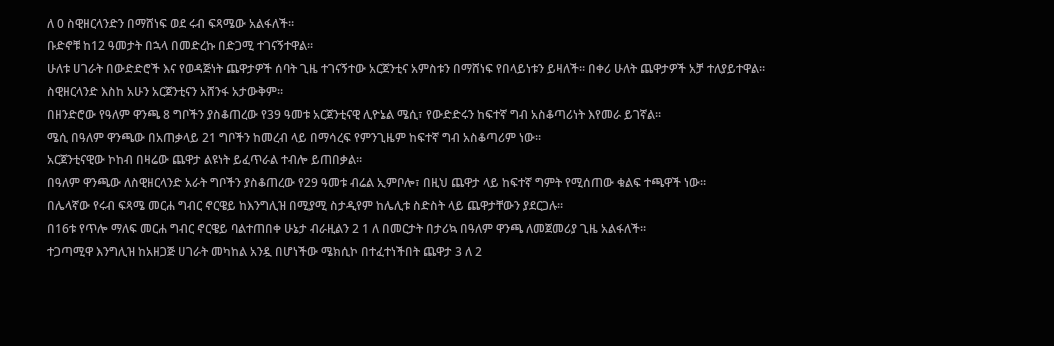ለ 0 ስዊዘርላንድን በማሸነፍ ወደ ሩብ ፍጻሜው አልፋለች።
ቡድኖቹ ከ12 ዓመታት በኋላ በመድረኩ በድጋሚ ተገናኝተዋል።
ሁለቱ ሀገራት በውድድሮች እና የወዳጅነት ጨዋታዎች ሰባት ጊዜ ተገናኝተው አርጀንቲና አምስቱን በማሸነፍ የበላይነቱን ይዛለች። በቀሪ ሁለት ጨዋታዎች አቻ ተለያይተዋል።
ስዊዘርላንድ እስከ አሁን አርጀንቲናን አሸንፋ አታውቅም።
በዘንድሮው የዓለም ዋንጫ 8 ግቦችን ያስቆጠረው የ39 ዓመቱ አርጀንቲናዊ ሊዮኔል ሜሲ፣ የውድድሩን ከፍተኛ ግብ አስቆጣሪነት እየመራ ይገኛል።
ሜሲ በዓለም ዋንጫው በአጠቃላይ 21 ግቦችን ከመረብ ላይ በማሳረፍ የምንጊዜም ከፍተኛ ግብ አስቆጣሪም ነው።
አርጀንቲናዊው ኮከብ በዛሬው ጨዋታ ልዩነት ይፈጥራል ተብሎ ይጠበቃል።
በዓለም ዋንጫው ለስዊዘርላንድ አራት ግቦችን ያስቆጠረው የ29 ዓመቱ ብሬል ኢምቦሎ፣ በዚህ ጨዋታ ላይ ከፍተኛ ግምት የሚሰጠው ቁልፍ ተጫዋች ነው።
በሌላኛው የሩብ ፍጻሜ መርሐ ግብር ኖርዌይ ከእንግሊዝ በሚያሚ ስታዲየም ከሌሊቱ ስድስት ላይ ጨዋታቸውን ያደርጋሉ።
በ16ቱ የጥሎ ማለፍ መርሐ ግብር ኖርዌይ ባልተጠበቀ ሁኔታ ብራዚልን 2 1 ለ በመርታት በታሪኳ በዓለም ዋንጫ ለመጀመሪያ ጊዜ አልፋለች።
ተጋጣሚዋ እንግሊዝ ከአዘጋጅ ሀገራት መካከል አንዷ በሆነችው ሜክሲኮ በተፈተነችበት ጨዋታ 3 ለ 2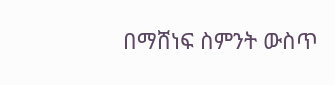በማሸነፍ ስምንት ውስጥ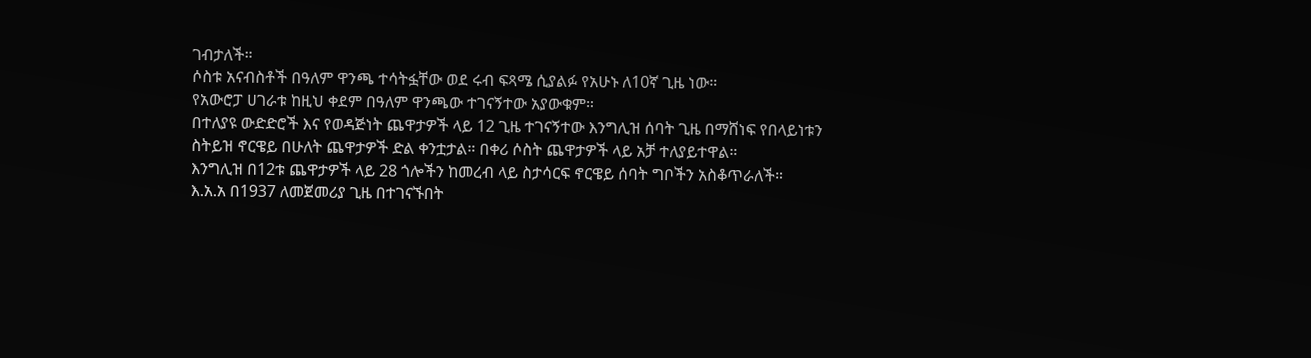ገብታለች።
ሶስቱ አናብስቶች በዓለም ዋንጫ ተሳትፏቸው ወደ ሩብ ፍጻሜ ሲያልፉ የአሁኑ ለ10ኛ ጊዜ ነው።
የአውሮፓ ሀገራቱ ከዚህ ቀደም በዓለም ዋንጫው ተገናኝተው አያውቁም።
በተለያዩ ውድድሮች እና የወዳጅነት ጨዋታዎች ላይ 12 ጊዜ ተገናኝተው እንግሊዝ ሰባት ጊዜ በማሸነፍ የበላይነቱን ስትይዝ ኖርዌይ በሁለት ጨዋታዎች ድል ቀንቷታል። በቀሪ ሶስት ጨዋታዎች ላይ አቻ ተለያይተዋል።
እንግሊዝ በ12ቱ ጨዋታዎች ላይ 28 ጎሎችን ከመረብ ላይ ስታሳርፍ ኖርዌይ ሰባት ግቦችን አስቆጥራለች።
እ.አ.አ በ1937 ለመጀመሪያ ጊዜ በተገናኙበት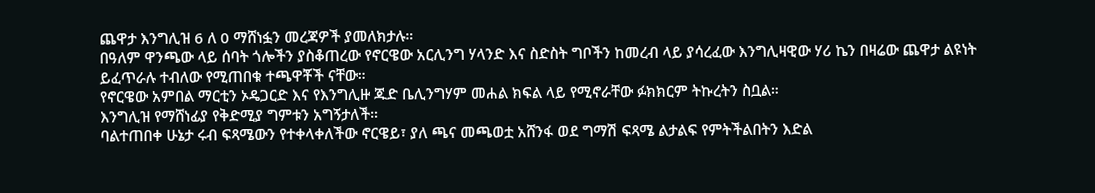ጨዋታ እንግሊዝ 6 ለ 0 ማሸነፏን መረጃዎች ያመለክታሉ።
በዓለም ዋንጫው ላይ ሰባት ጎሎችን ያስቆጠረው የኖርዌው አርሊንግ ሃላንድ እና ስድስት ግቦችን ከመረብ ላይ ያሳረፈው እንግሊዛዊው ሃሪ ኬን በዛሬው ጨዋታ ልዩነት ይፈጥራሉ ተብለው የሚጠበቁ ተጫዋቾች ናቸው።
የኖርዌው አምበል ማርቲን ኦዴጋርድ እና የእንግሊዙ ጁድ ቤሊንግሃም መሐል ክፍል ላይ የሚኖራቸው ፉክክርም ትኩረትን ስቧል።
እንግሊዝ የማሸነፊያ የቅድሚያ ግምቱን አግኝታለች።
ባልተጠበቀ ሁኔታ ሩብ ፍጻሜውን የተቀላቀለችው ኖርዌይ፣ ያለ ጫና መጫወቷ አሸንፋ ወደ ግማሽ ፍጻሜ ልታልፍ የምትችልበትን እድል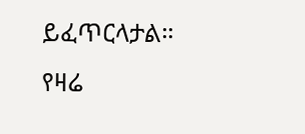ይፈጥርላታል።
የዛሬ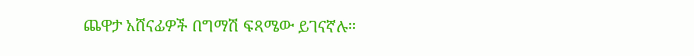ጨዋታ አሸናፊዎች በግማሽ ፍጻሜው ይገናኛሉ።